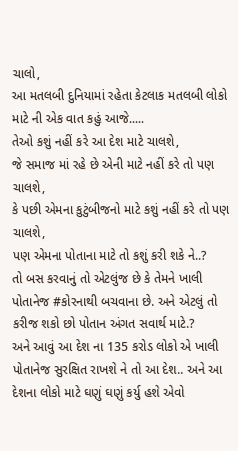ચાલો,
આ મતલબી દુનિયામાં રહેતા કેટલાક મતલબી લોકો માટે ની એક વાત કહું આજે.....
તેઓ કશું નહીં કરે આ દેશ માટે ચાલશે,
જે સમાજ માં રહે છે એની માટે નહીં કરે તો પણ ચાલશે,
કે પછી એમના કુટુંબીજનો માટે કશું નહીં કરે તો પણ ચાલશે,
પણ એમના પોતાના માટે તો કશું કરી શકે ને..?
તો બસ કરવાનું તો એટલુંજ છે કે તેમને ખાલી પોતાનેજ #કોરનાથી બચવાના છે. અને એટલું તો કરીજ શકો છો પોતાન અંગત સવાર્થ માટે.?
અને આવું આ દેશ ના 135 કરોડ લોકો એ ખાલી પોતાનેજ સુરક્ષિત રાખશે ને તો આ દેશ.. અને આ દેશના લોકો માટે ઘણું ઘણું કર્યુ હશે એવો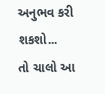અનુભવ કરી શકશો...
તો ચાલો આ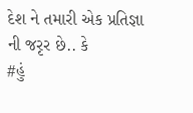દેશ ને તમારી એક પ્રતિજ્ઞા ની જરૃર છે.. કે
#હું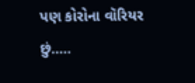પણ કોરોના વૉરિયર છું.....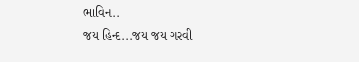ભાવિન..
જય હિન્દ...જય જય ગરવી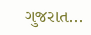ગુજરાત...